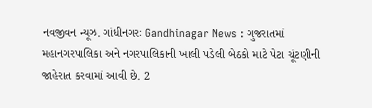નવજીવન ન્યૂઝ. ગાંધીનગરઃ Gandhinagar News : ગુજરાતમાં મહાનગરપાલિકા અને નગરપાલિકાની ખાલી પડેલી બેઠકો માટે પેટા ચૂંટણીની જાહેરાત કરવામાં આવી છે. 2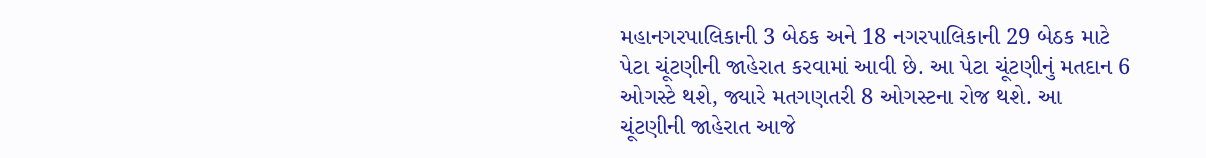મહાનગરપાલિકાની 3 બેઠક અને 18 નગરપાલિકાની 29 બેઠક માટે પેટા ચૂંટણીની જાહેરાત કરવામાં આવી છે. આ પેટા ચૂંટણીનું મતદાન 6 ઓગસ્ટે થશે, જ્યારે મતગણતરી 8 ઓગસ્ટના રોજ થશે. આ ચૂંટણીની જાહેરાત આજે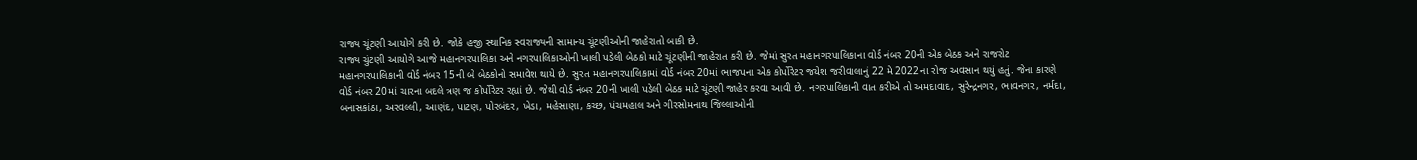રાજ્ય ચૂંટણી આયોગે કરી છે. જોકે હજી સ્થાનિક સ્વરાજ્યની સામાન્ય ચૂંટણીઓની જાહેરાતો બાકી છે.
રાજ્ય ચુંટણી આયોગે આજે મહાનગરપાલિકા અને નગરપાલિકાઓની ખાલી પડેલી બેઠકો માટે ચૂંટણીની જાહેરાત કરી છે. જેમાં સુરત મહાનગરપાલિકાના વોર્ડ નંબર 20ની એક બેઠક અને રાજરોટ મહાનગરપાલિકાની વોર્ડ નંબર 15ની બે બેઠકોનો સમાવેશ થાયે છે. સુરત મહાનગરપાલિકામાં વોર્ડ નંબર 20માં ભાજપના એક કોર્પોરેટર જયેશ જરીવાલાનું 22 મે 2022ના રોજ અવસાન થયું હતું. જેના કારણે વોર્ડ નંબર 20માં ચારના બદલે ત્રણ જ કોર્પોરેટર રહ્યાં છે. જેથી વોર્ડ નંબર 20ની ખાલી પડેલી બેઠક માટે ચૂંટણી જાહેર કરવા આવી છે. નગરપાલિકાની વાત કરીએ તો અમદાવાદ, સુરેન્દ્રનગર, ભાવનગર, નર્મદા, બનાસકાંઠા, અરવલ્લી, આણંદ, પાટણ, પોરબંદર, ખેડા, મહેસાણા, કચ્છ, પંચમહાલ અને ગીરસોમનાથ જિલ્લાઓની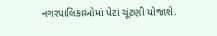નગરપાલિકાઓમાં પેટા ચૂંટણી યોજાશે.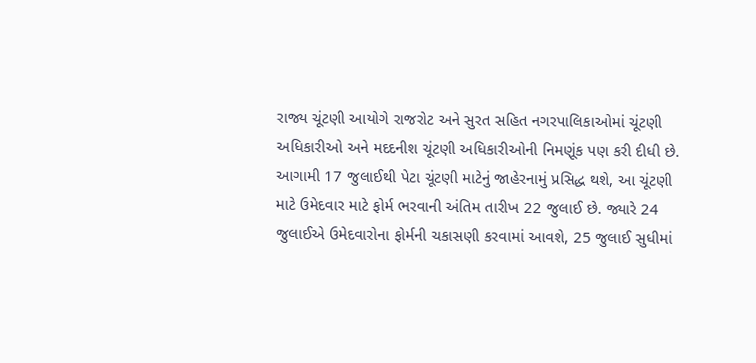રાજ્ય ચૂંટણી આયોગે રાજરોટ અને સુરત સહિત નગરપાલિકાઓમાં ચૂંટણી અધિકારીઓ અને મદદનીશ ચૂંટણી અધિકારીઓની નિમણૂંક પણ કરી દીધી છે. આગામી 17 જુલાઈથી પેટા ચૂંટણી માટેનું જાહેરનામું પ્રસિદ્ધ થશે, આ ચૂંટણી માટે ઉમેદવાર માટે ફોર્મ ભરવાની અંતિમ તારીખ 22 જુલાઈ છે. જ્યારે 24 જુલાઈએ ઉમેદવારોના ફોર્મની ચકાસણી કરવામાં આવશે, 25 જુલાઈ સુધીમાં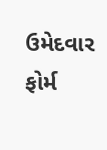ઉમેદવાર ફોર્મ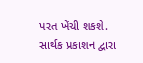પરત ખેંચી શકશે.
સાર્થક પ્રકાશન દ્વારા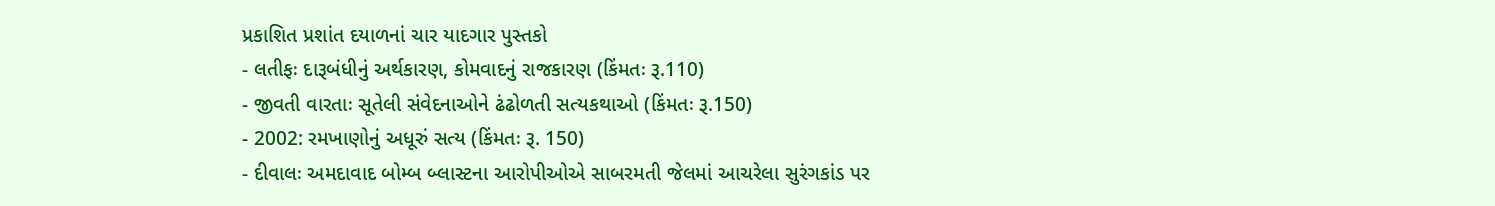પ્રકાશિત પ્રશાંત દયાળનાં ચાર યાદગાર પુસ્તકો
- લતીફઃ દારૂબંધીનું અર્થકારણ, કોમવાદનું રાજકારણ (કિંમતઃ રૂ.110)
- જીવતી વારતાઃ સૂતેલી સંવેદનાઓને ઢંઢોળતી સત્યકથાઓ (કિંમતઃ રૂ.150)
- 2002: રમખાણોનું અધૂરું સત્ય (કિંમતઃ રૂ. 150)
- દીવાલઃ અમદાવાદ બોમ્બ બ્લાસ્ટના આરોપીઓએ સાબરમતી જેલમાં આચરેલા સુરંગકાંડ પર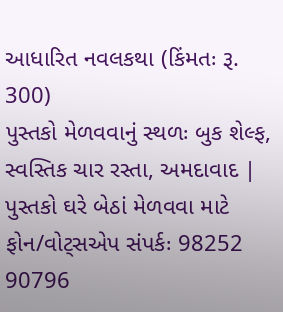આધારિત નવલકથા (કિંમતઃ રૂ. 300)
પુસ્તકો મેળવવાનું સ્થળઃ બુક શેલ્ફ, સ્વસ્તિક ચાર રસ્તા, અમદાવાદ | પુસ્તકો ઘરે બેઠાં મેળવવા માટે ફોન/વોટ્સએપ સંપર્કઃ 98252 90796